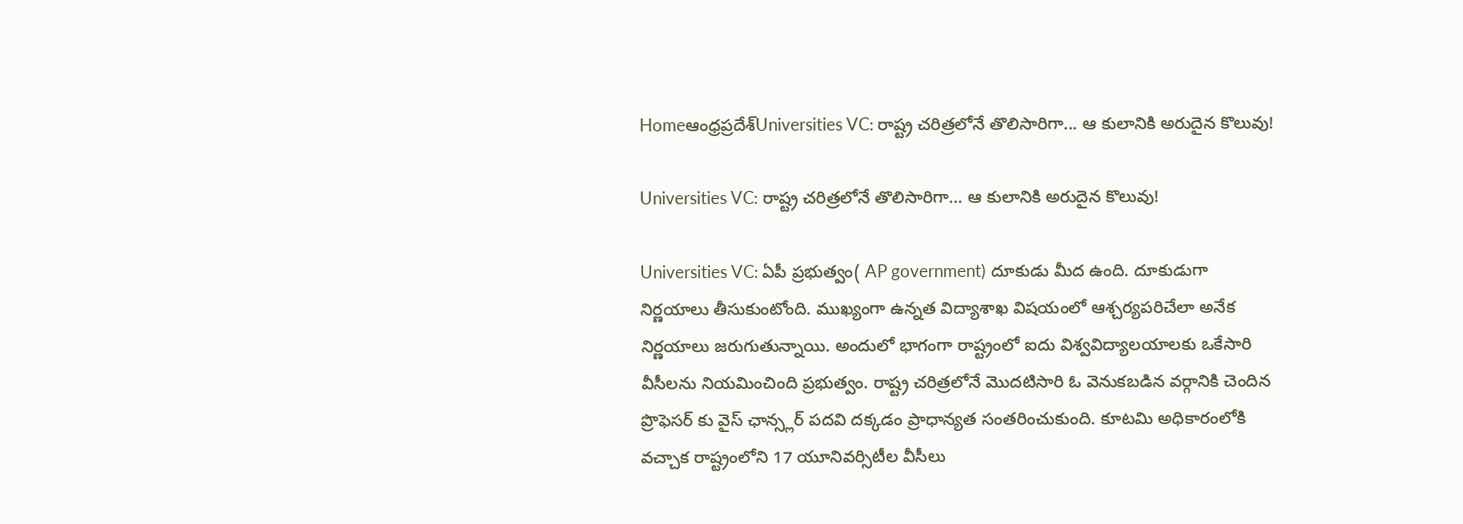Homeఆంధ్రప్రదేశ్‌Universities VC: రాష్ట్ర చరిత్రలోనే తొలిసారిగా... ఆ కులానికి అరుదైన కొలువు!

Universities VC: రాష్ట్ర చరిత్రలోనే తొలిసారిగా… ఆ కులానికి అరుదైన కొలువు!

Universities VC: ఏపీ ప్రభుత్వం( AP government) దూకుడు మీద ఉంది. దూకుడుగా నిర్ణయాలు తీసుకుంటోంది. ముఖ్యంగా ఉన్నత విద్యాశాఖ విషయంలో ఆశ్చర్యపరిచేలా అనేక నిర్ణయాలు జరుగుతున్నాయి. అందులో భాగంగా రాష్ట్రంలో ఐదు విశ్వవిద్యాలయాలకు ఒకేసారి వీసీలను నియమించింది ప్రభుత్వం. రాష్ట్ర చరిత్రలోనే మొదటిసారి ఓ వెనుకబడిన వర్గానికి చెందిన ప్రొఫెసర్ కు వైస్ ఛాన్స్లర్ పదవి దక్కడం ప్రాధాన్యత సంతరించుకుంది. కూటమి అధికారంలోకి వచ్చాక రాష్ట్రంలోని 17 యూనివర్సిటీల వీసీలు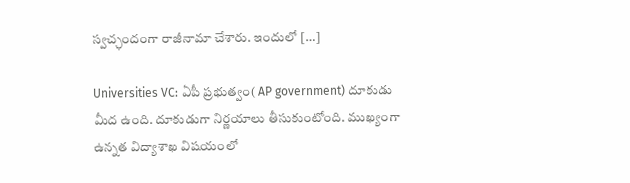స్వచ్ఛందంగా రాజీనామా చేశారు. ఇందులో […]

Universities VC: ఏపీ ప్రభుత్వం( AP government) దూకుడు మీద ఉంది. దూకుడుగా నిర్ణయాలు తీసుకుంటోంది. ముఖ్యంగా ఉన్నత విద్యాశాఖ విషయంలో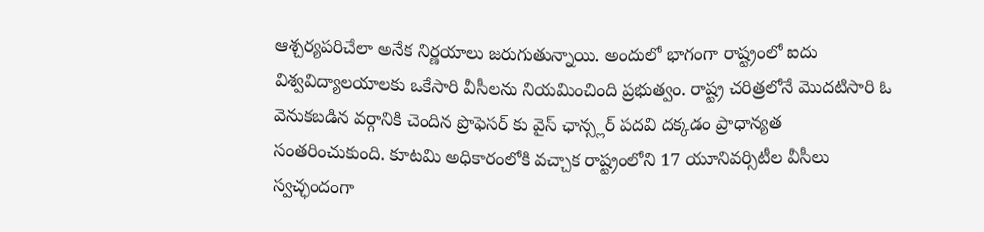ఆశ్చర్యపరిచేలా అనేక నిర్ణయాలు జరుగుతున్నాయి. అందులో భాగంగా రాష్ట్రంలో ఐదు విశ్వవిద్యాలయాలకు ఒకేసారి వీసీలను నియమించింది ప్రభుత్వం. రాష్ట్ర చరిత్రలోనే మొదటిసారి ఓ వెనుకబడిన వర్గానికి చెందిన ప్రొఫెసర్ కు వైస్ ఛాన్స్లర్ పదవి దక్కడం ప్రాధాన్యత సంతరించుకుంది. కూటమి అధికారంలోకి వచ్చాక రాష్ట్రంలోని 17 యూనివర్సిటీల వీసీలు స్వచ్ఛందంగా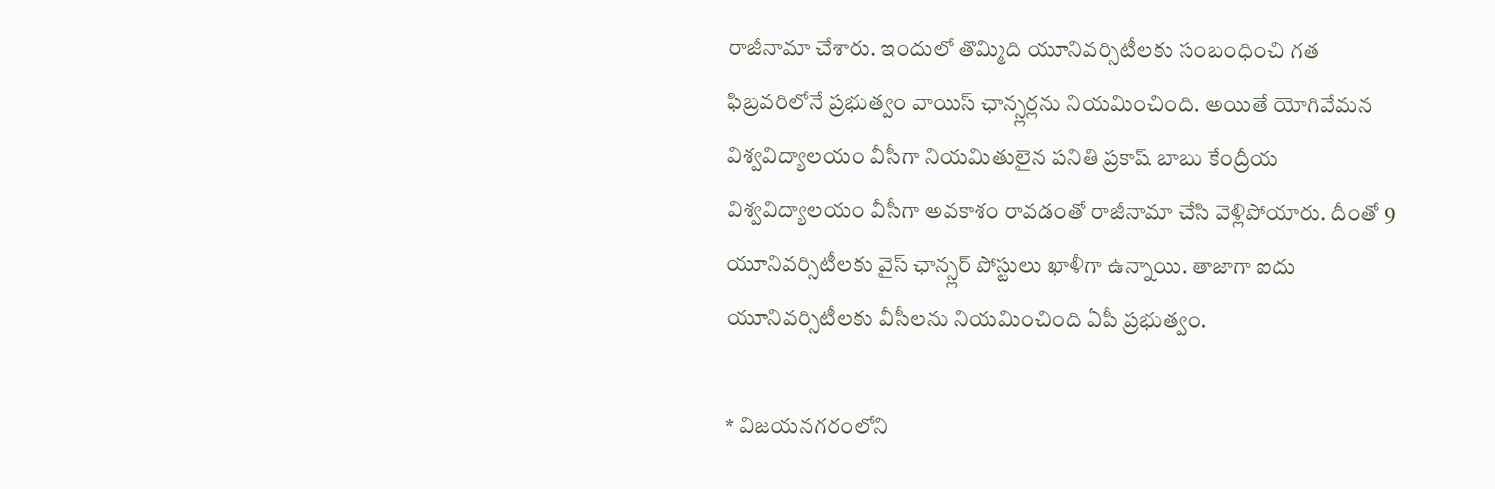రాజీనామా చేశారు. ఇందులో తొమ్మిది యూనివర్సిటీలకు సంబంధించి గత ఫిబ్రవరిలోనే ప్రభుత్వం వాయిస్ ఛాన్స్లర్లను నియమించింది. అయితే యోగివేమన విశ్వవిద్యాలయం వీసీగా నియమితులైన పనితి ప్రకాష్ బాబు కేంద్రీయ విశ్వవిద్యాలయం వీసీగా అవకాశం రావడంతో రాజీనామా చేసి వెళ్లిపోయారు. దీంతో 9 యూనివర్సిటీలకు వైస్ ఛాన్స్లర్ పోస్టులు ఖాళీగా ఉన్నాయి. తాజాగా ఐదు యూనివర్సిటీలకు వీసీలను నియమించింది ఏపీ ప్రభుత్వం.

* విజయనగరంలోని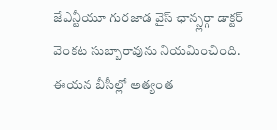జేఎన్టీయూ గురజాడ వైస్ ఛాన్స్లర్గా డాక్టర్ వెంకట సుబ్బారావును నియమించింది. ఈయన బీసీల్లో అత్యంత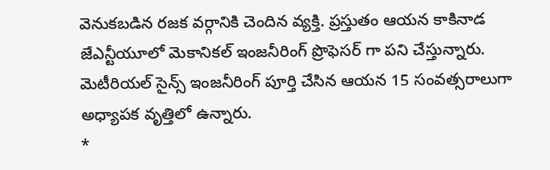వెనుకబడిన రజక వర్గానికి చెందిన వ్యక్తి. ప్రస్తుతం ఆయన కాకినాడ జేఎన్టీయూలో మెకానికల్ ఇంజనీరింగ్ ప్రొఫెసర్ గా పని చేస్తున్నారు. మెటీరియల్ సైన్స్ ఇంజనీరింగ్ పూర్తి చేసిన ఆయన 15 సంవత్సరాలుగా అధ్యాపక వృత్తిలో ఉన్నారు.
*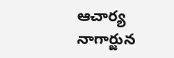ఆచార్య నాగార్జున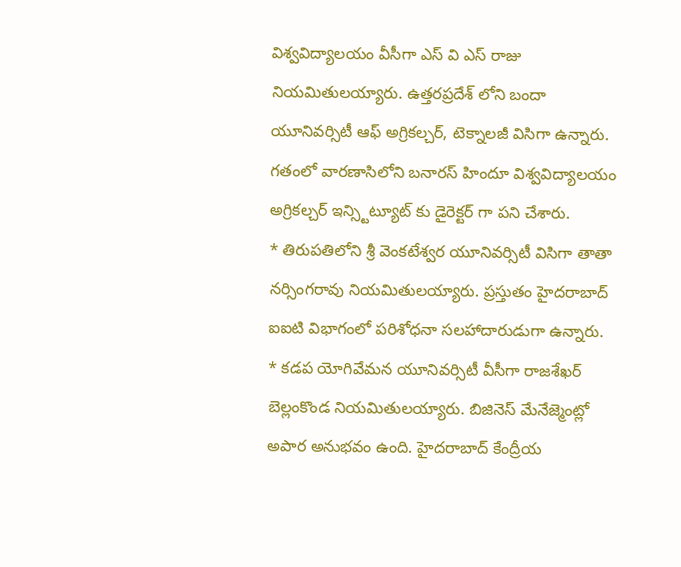విశ్వవిద్యాలయం వీసీగా ఎస్ వి ఎస్ రాజు నియమితులయ్యారు. ఉత్తరప్రదేశ్ లోని బందా యూనివర్సిటీ ఆఫ్ అగ్రికల్చర్, టెక్నాలజీ విసిగా ఉన్నారు. గతంలో వారణాసిలోని బనారస్ హిందూ విశ్వవిద్యాలయం అగ్రికల్చర్ ఇన్స్టిట్యూట్ కు డైరెక్టర్ గా పని చేశారు.
* తిరుపతిలోని శ్రీ వెంకటేశ్వర యూనివర్సిటీ విసిగా తాతా నర్సింగరావు నియమితులయ్యారు. ప్రస్తుతం హైదరాబాద్ ఐఐటి విభాగంలో పరిశోధనా సలహాదారుడుగా ఉన్నారు.
* కడప యోగివేమన యూనివర్సిటీ వీసీగా రాజశేఖర్ బెల్లంకొండ నియమితులయ్యారు. బిజినెస్ మేనేజ్మెంట్లో అపార అనుభవం ఉంది. హైదరాబాద్ కేంద్రీయ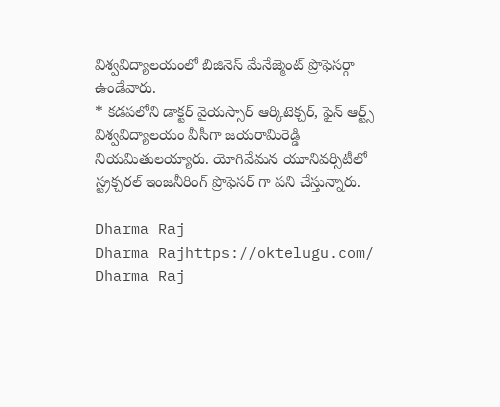విశ్వవిద్యాలయంలో బిజినెస్ మేనేజ్మెంట్ ప్రొఫెసర్గా ఉండేవారు.
* కడపలోని డాక్టర్ వైయస్సార్ ఆర్కిటెక్చర్, ఫైన్ ఆర్ట్స్ విశ్వవిద్యాలయం వీసీగా జయరామిరెడ్డి నియమితులయ్యారు. యోగివేమన యూనివర్సిటీలో స్ట్రక్చరల్ ఇంజనీరింగ్ ప్రొఫెసర్ గా పని చేస్తున్నారు.

Dharma Raj
Dharma Rajhttps://oktelugu.com/
Dharma Raj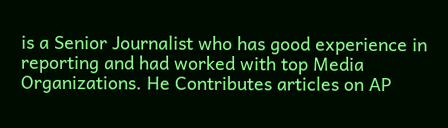is a Senior Journalist who has good experience in reporting and had worked with top Media Organizations. He Contributes articles on AP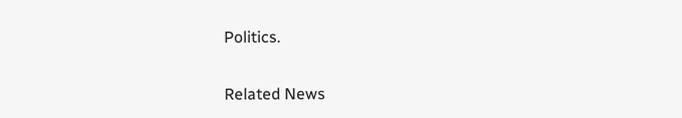Politics.

Related News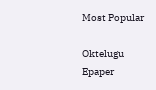Most Popular

Oktelugu Epaper